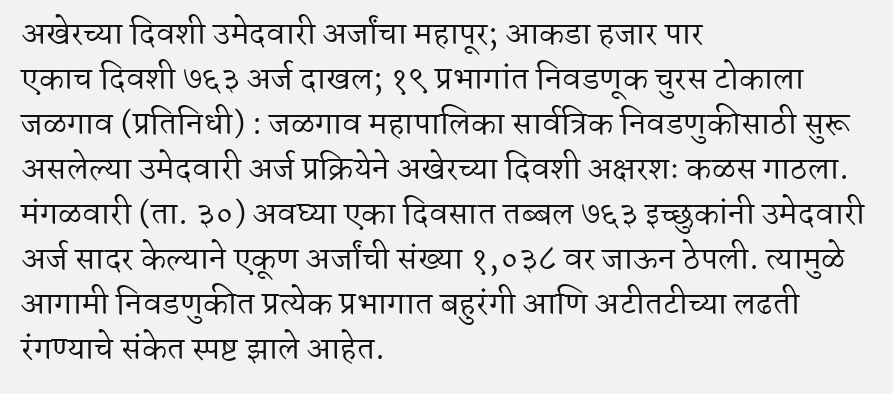अखेरच्या दिवशी उमेदवारी अर्जांचा महापूर; आकडा हजार पार
एकाच दिवशी ७६३ अर्ज दाखल; १९ प्रभागांत निवडणूक चुरस टोकाला
जळगाव (प्रतिनिधी) : जळगाव महापालिका सार्वत्रिक निवडणुकीसाठी सुरू असलेल्या उमेदवारी अर्ज प्रक्रियेने अखेरच्या दिवशी अक्षरशः कळस गाठला. मंगळवारी (ता. ३०) अवघ्या एका दिवसात तब्बल ७६३ इच्छुकांनी उमेदवारी अर्ज सादर केल्याने एकूण अर्जांची संख्या १,०३८ वर जाऊन ठेपली. त्यामुळे आगामी निवडणुकीत प्रत्येक प्रभागात बहुरंगी आणि अटीतटीच्या लढती रंगण्याचे संकेत स्पष्ट झाले आहेत.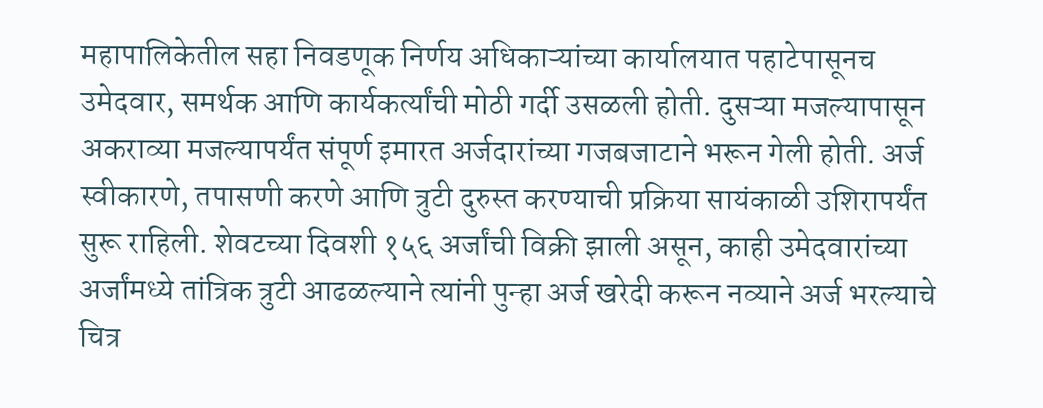महापालिकेतील सहा निवडणूक निर्णय अधिकाऱ्यांच्या कार्यालयात पहाटेपासूनच उमेदवार, समर्थक आणि कार्यकर्त्यांची मोठी गर्दी उसळली होती. दुसऱ्या मजल्यापासून अकराव्या मजल्यापर्यंत संपूर्ण इमारत अर्जदारांच्या गजबजाटाने भरून गेली होती. अर्ज स्वीकारणे, तपासणी करणे आणि त्रुटी दुरुस्त करण्याची प्रक्रिया सायंकाळी उशिरापर्यंत सुरू राहिली. शेवटच्या दिवशी १५६ अर्जांची विक्री झाली असून, काही उमेदवारांच्या अर्जांमध्ये तांत्रिक त्रुटी आढळल्याने त्यांनी पुन्हा अर्ज खरेदी करून नव्याने अर्ज भरल्याचे चित्र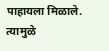पाहायला मिळाले. त्यामुळे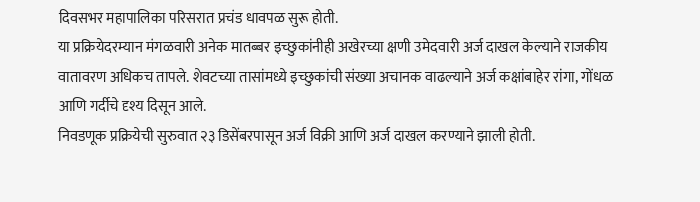दिवसभर महापालिका परिसरात प्रचंड धावपळ सुरू होती.
या प्रक्रियेदरम्यान मंगळवारी अनेक मातब्बर इच्छुकांनीही अखेरच्या क्षणी उमेदवारी अर्ज दाखल केल्याने राजकीय वातावरण अधिकच तापले. शेवटच्या तासांमध्ये इच्छुकांची संख्या अचानक वाढल्याने अर्ज कक्षांबाहेर रांगा, गोंधळ आणि गर्दीचे दृश्य दिसून आले.
निवडणूक प्रक्रियेची सुरुवात २३ डिसेंबरपासून अर्ज विक्री आणि अर्ज दाखल करण्याने झाली होती.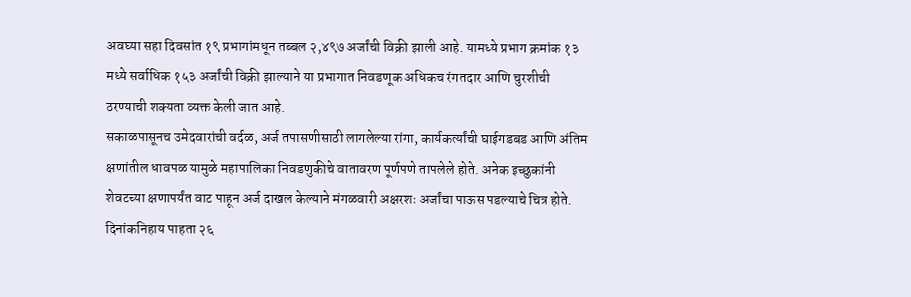अवघ्या सहा दिवसांत १९ प्रभागांमधून तब्बल २,४९७ अर्जांची विक्री झाली आहे. यामध्ये प्रभाग क्रमांक १३ मध्ये सर्वाधिक १५३ अर्जांची विक्री झाल्याने या प्रभागात निवडणूक अधिकच रंगतदार आणि चुरशीची ठरण्याची शक्यता व्यक्त केली जात आहे.
सकाळपासूनच उमेदवारांची वर्दळ, अर्ज तपासणीसाठी लागलेल्या रांगा, कार्यकर्त्यांची घाईगडबड आणि अंतिम क्षणांतील धावपळ यामुळे महापालिका निवडणुकीचे वातावरण पूर्णपणे तापलेले होते. अनेक इच्छुकांनी शेवटच्या क्षणापर्यंत वाट पाहून अर्ज दाखल केल्याने मंगळवारी अक्षरशः अर्जांचा पाऊस पडल्याचे चित्र होते.
दिनांकनिहाय पाहता २६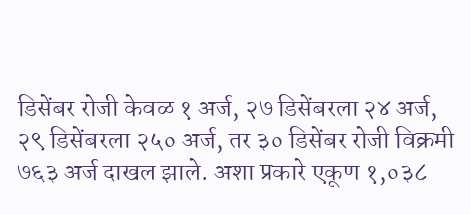डिसेंबर रोजी केवळ १ अर्ज, २७ डिसेंबरला २४ अर्ज, २९ डिसेंबरला २५० अर्ज, तर ३० डिसेंबर रोजी विक्रमी ७६३ अर्ज दाखल झाले. अशा प्रकारे एकूण १,०३८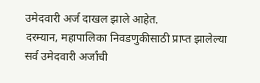उमेदवारी अर्ज दाखल झाले आहेत.
दरम्यान, महापालिका निवडणुकीसाठी प्राप्त झालेल्या सर्व उमेदवारी अर्जांची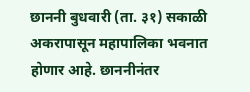छाननी बुधवारी (ता. ३१) सकाळी अकरापासून महापालिका भवनात होणार आहे. छाननीनंतर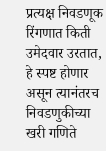प्रत्यक्ष निवडणूक रिंगणात किती उमेदवार उरतात, हे स्पष्ट होणार असून त्यानंतरच निवडणुकीच्या खरी गणिते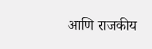आणि राजकीय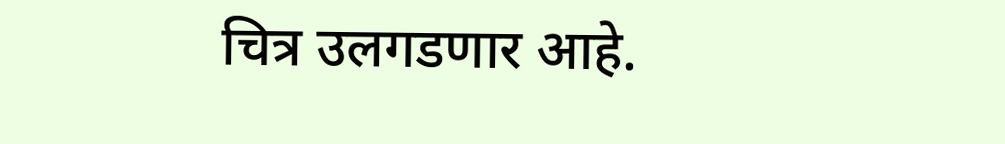चित्र उलगडणार आहे.